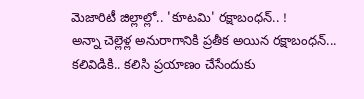మెజారిటీ జిల్లాల్లో.. 'కూటమి' రక్షాబంధన్.. !
అన్నా చెల్లెళ్ల అనురాగానికి ప్రతీక అయిన రక్షాబంధన్... కలివిడికి.. కలిసి ప్రయాణం చేసేందుకు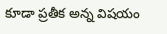కూడా ప్రతీక అన్న విషయం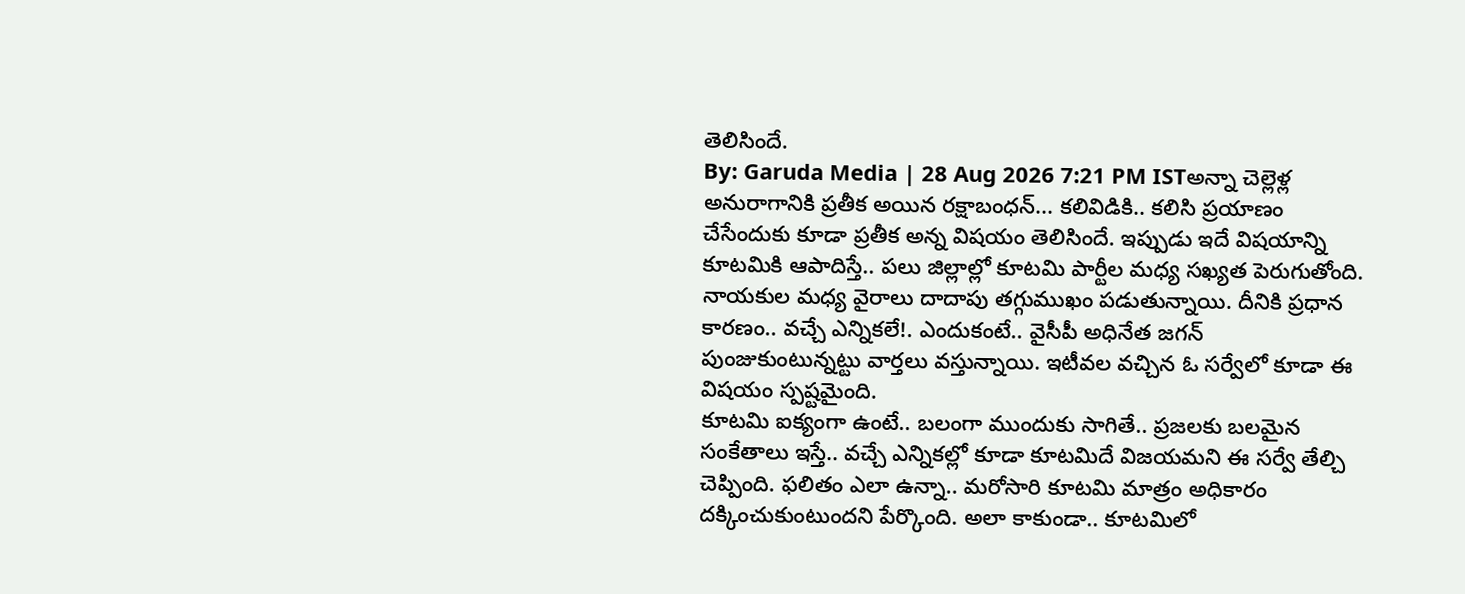తెలిసిందే.
By: Garuda Media | 28 Aug 2026 7:21 PM ISTఅన్నా చెల్లెళ్ల అనురాగానికి ప్రతీక అయిన రక్షాబంధన్... కలివిడికి.. కలిసి ప్రయాణం చేసేందుకు కూడా ప్రతీక అన్న విషయం తెలిసిందే. ఇప్పుడు ఇదే విషయాన్ని కూటమికి ఆపాదిస్తే.. పలు జిల్లాల్లో కూటమి పార్టీల మధ్య సఖ్యత పెరుగుతోంది. నాయకుల మధ్య వైరాలు దాదాపు తగ్గుముఖం పడుతున్నాయి. దీనికి ప్రధాన కారణం.. వచ్చే ఎన్నికలే!. ఎందుకంటే.. వైసీపీ అధినేత జగన్ పుంజుకుంటున్నట్టు వార్తలు వస్తున్నాయి. ఇటీవల వచ్చిన ఓ సర్వేలో కూడా ఈ విషయం స్పష్టమైంది.
కూటమి ఐక్యంగా ఉంటే.. బలంగా ముందుకు సాగితే.. ప్రజలకు బలమైన సంకేతాలు ఇస్తే.. వచ్చే ఎన్నికల్లో కూడా కూటమిదే విజయమని ఈ సర్వే తేల్చి చెప్పింది. ఫలితం ఎలా ఉన్నా.. మరోసారి కూటమి మాత్రం అధికారం దక్కించుకుంటుందని పేర్కొంది. అలా కాకుండా.. కూటమిలో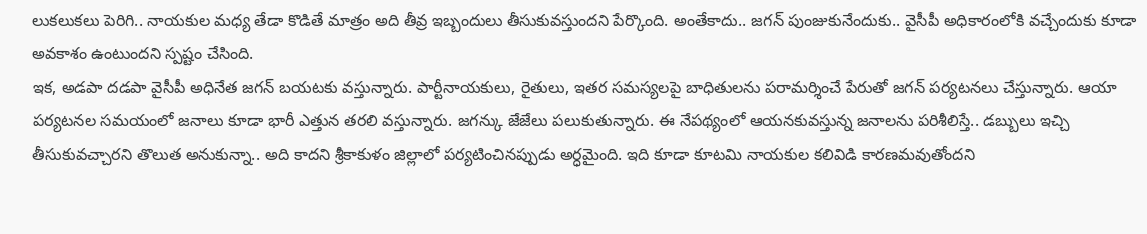లుకలుకలు పెరిగి.. నాయకుల మధ్య తేడా కొడితే మాత్రం అది తీవ్ర ఇబ్బందులు తీసుకువస్తుందని పేర్కొంది. అంతేకాదు.. జగన్ పుంజుకునేందుకు.. వైసీపీ అధికారంలోకి వచ్చేందుకు కూడా అవకాశం ఉంటుందని స్పష్టం చేసింది.
ఇక, అడపా దడపా వైసీపీ అధినేత జగన్ బయటకు వస్తున్నారు. పార్టీనాయకులు, రైతులు, ఇతర సమస్యలపై బాధితులను పరామర్శించే పేరుతో జగన్ పర్యటనలు చేస్తున్నారు. ఆయా పర్యటనల సమయంలో జనాలు కూడా భారీ ఎత్తున తరలి వస్తున్నారు. జగన్కు జేజేలు పలుకుతున్నారు. ఈ నేపథ్యంలో ఆయనకువస్తున్న జనాలను పరిశీలిస్తే.. డబ్బులు ఇచ్చి తీసుకువచ్చారని తొలుత అనుకున్నా.. అది కాదని శ్రీకాకుళం జిల్లాలో పర్యటించినప్పుడు అర్ధమైంది. ఇది కూడా కూటమి నాయకుల కలివిడి కారణమవుతోందని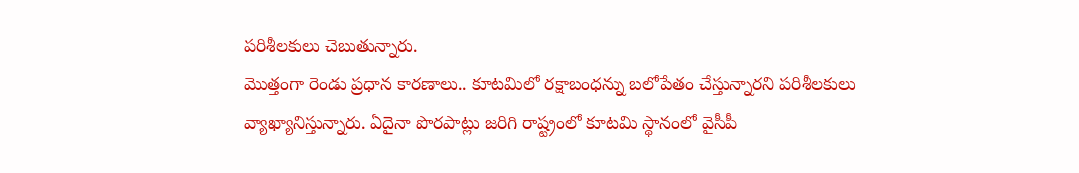పరిశీలకులు చెబుతున్నారు.
మొత్తంగా రెండు ప్రధాన కారణాలు.. కూటమిలో రక్షాబంధన్ను బలోపేతం చేస్తున్నారని పరిశీలకులు వ్యాఖ్యానిస్తున్నారు. ఏదైనా పొరపాట్లు జరిగి రాష్ట్రంలో కూటమి స్థానంలో వైసీపీ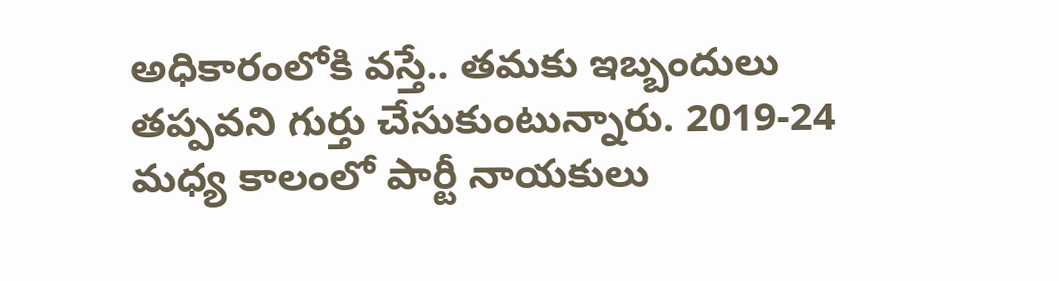అధికారంలోకి వస్తే.. తమకు ఇబ్బందులు తప్పవని గుర్తు చేసుకుంటున్నారు. 2019-24 మధ్య కాలంలో పార్టీ నాయకులు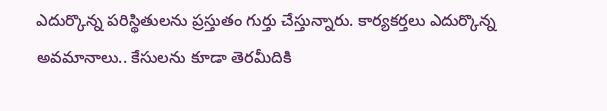ఎదుర్కొన్న పరిస్థితులను ప్రస్తుతం గుర్తు చేస్తున్నారు. కార్యకర్తలు ఎదుర్కొన్న అవమానాలు.. కేసులను కూడా తెరమీదికి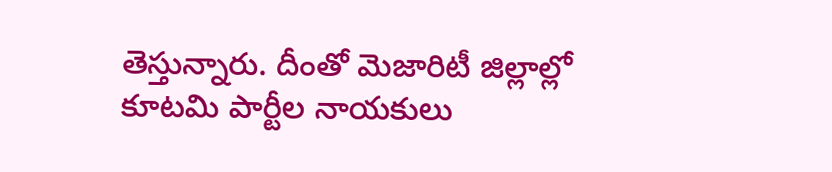తెస్తున్నారు. దీంతో మెజారిటీ జిల్లాల్లో కూటమి పార్టీల నాయకులు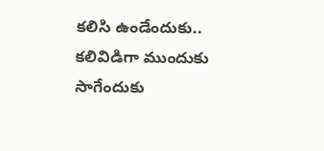కలిసి ఉండేందుకు.. కలివిడిగా ముందుకు సాగేందుకు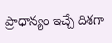ప్రాధాన్యం ఇచ్చే దిశగా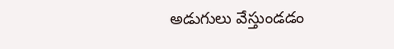అడుగులు వేస్తుండడం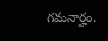గమనార్హం.